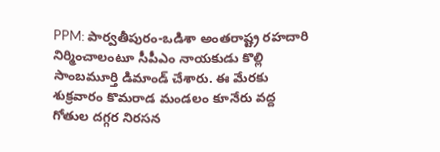PPM: పార్వతీపురం-ఒడిశా అంతరాష్ట్ర రహదారి నిర్మించాలంటూ సీపీఎం నాయకుడు కొల్లి సాంబమూర్తి డిమాండ్ చేశారు. ఈ మేరకు శుక్రవారం కొమరాడ మండలం కూనేరు వద్ద గోతుల దగ్గర నిరసన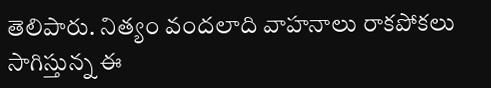తెలిపారు. నిత్యం వందలాది వాహనాలు రాకపోకలు సాగిస్తున్న ఈ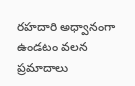రహదారి అధ్వానంగా ఉండటం వలన ప్రమాదాలు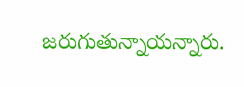జరుగుతున్నాయన్నారు.